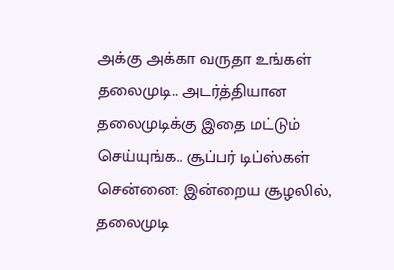அக்கு அக்கா வருதா உங்கள் தலைமுடி.. அடர்த்தியான தலைமுடிக்கு இதை மட்டும் செய்யுங்க.. சூப்பர் டிப்ஸ்கள்
சென்னை: இன்றைய சூழலில், தலைமுடி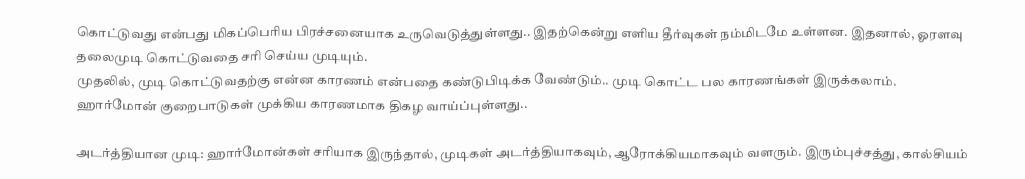கொட்டுவது என்பது மிகப்பெரிய பிரச்சனையாக உருவெடுத்துள்ளது.. இதற்கென்று எளிய தீர்வுகள் நம்மிடமே உள்ளன. இதனால், ஓரளவு தலைமுடி கொட்டுவதை சரி செய்ய முடியும்.
முதலில், முடி கொட்டுவதற்கு என்ன காரணம் என்பதை கண்டுபிடிக்க வேண்டும்.. முடி கொட்ட பல காரணங்கள் இருக்கலாம். ஹார்மோன் குறைபாடுகள் முக்கிய காரணமாக திகழ வாய்ப்புள்ளது..

அடர்த்தியான முடி: ஹார்மோன்கள் சரியாக இருந்தால், முடிகள் அடர்த்தியாகவும், ஆரோக்கியமாகவும் வளரும். இரும்புச்சத்து, கால்சியம்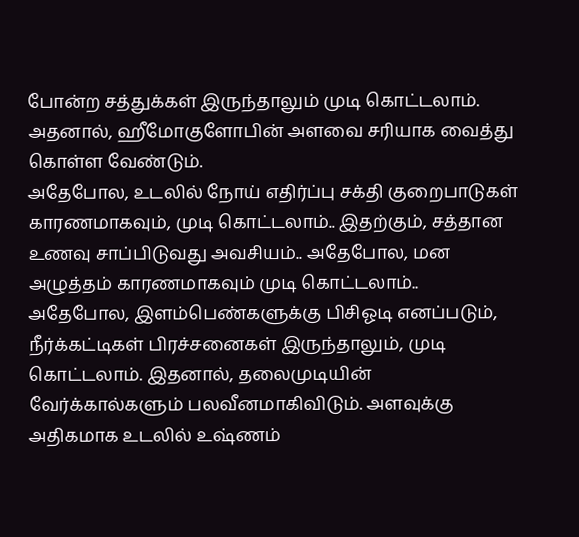போன்ற சத்துக்கள் இருந்தாலும் முடி கொட்டலாம். அதனால், ஹீமோகுளோபின் அளவை சரியாக வைத்து கொள்ள வேண்டும்.
அதேபோல, உடலில் நோய் எதிர்ப்பு சக்தி குறைபாடுகள் காரணமாகவும், முடி கொட்டலாம்.. இதற்கும், சத்தான உணவு சாப்பிடுவது அவசியம்.. அதேபோல, மன அழுத்தம் காரணமாகவும் முடி கொட்டலாம்.. அதேபோல, இளம்பெண்களுக்கு பிசிஓடி எனப்படும், நீர்க்கட்டிகள் பிரச்சனைகள் இருந்தாலும், முடி கொட்டலாம். இதனால், தலைமுடியின் வேர்க்கால்களும் பலவீனமாகிவிடும். அளவுக்கு அதிகமாக உடலில் உஷ்ணம்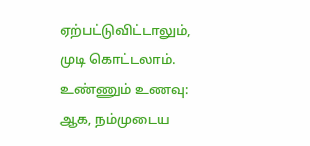ஏற்பட்டுவிட்டாலும், முடி கொட்டலாம்.
உண்ணும் உணவு: ஆக, நம்முடைய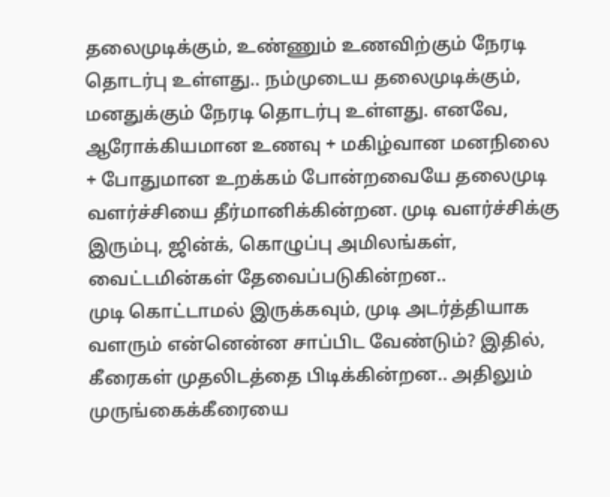தலைமுடிக்கும், உண்ணும் உணவிற்கும் நேரடி தொடர்பு உள்ளது.. நம்முடைய தலைமுடிக்கும், மனதுக்கும் நேரடி தொடர்பு உள்ளது. எனவே, ஆரோக்கியமான உணவு + மகிழ்வான மனநிலை + போதுமான உறக்கம் போன்றவையே தலைமுடி வளர்ச்சியை தீர்மானிக்கின்றன. முடி வளர்ச்சிக்கு இரும்பு, ஜின்க், கொழுப்பு அமிலங்கள், வைட்டமின்கள் தேவைப்படுகின்றன..
முடி கொட்டாமல் இருக்கவும், முடி அடர்த்தியாக வளரும் என்னென்ன சாப்பிட வேண்டும்? இதில், கீரைகள் முதலிடத்தை பிடிக்கின்றன.. அதிலும் முருங்கைக்கீரையை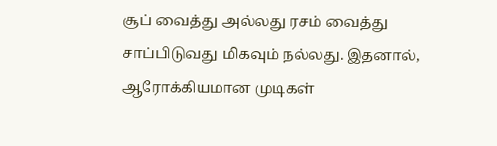சூப் வைத்து அல்லது ரசம் வைத்து சாப்பிடுவது மிகவும் நல்லது. இதனால், ஆரோக்கியமான முடிகள்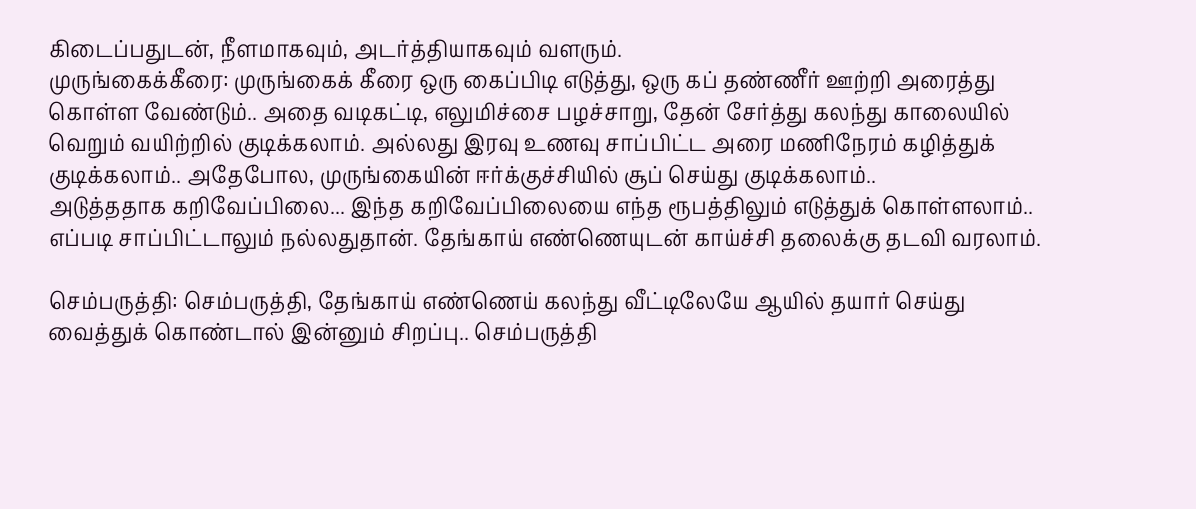கிடைப்பதுடன், நீளமாகவும், அடர்த்தியாகவும் வளரும்.
முருங்கைக்கீரை: முருங்கைக் கீரை ஒரு கைப்பிடி எடுத்து, ஒரு கப் தண்ணீர் ஊற்றி அரைத்து கொள்ள வேண்டும்.. அதை வடிகட்டி, எலுமிச்சை பழச்சாறு, தேன் சேர்த்து கலந்து காலையில் வெறும் வயிற்றில் குடிக்கலாம். அல்லது இரவு உணவு சாப்பிட்ட அரை மணிநேரம் கழித்துக் குடிக்கலாம்.. அதேபோல, முருங்கையின் ஈர்க்குச்சியில் சூப் செய்து குடிக்கலாம்..
அடுத்ததாக கறிவேப்பிலை... இந்த கறிவேப்பிலையை எந்த ரூபத்திலும் எடுத்துக் கொள்ளலாம்.. எப்படி சாப்பிட்டாலும் நல்லதுதான். தேங்காய் எண்ணெயுடன் காய்ச்சி தலைக்கு தடவி வரலாம்.

செம்பருத்தி: செம்பருத்தி, தேங்காய் எண்ணெய் கலந்து வீட்டிலேயே ஆயில் தயார் செய்து வைத்துக் கொண்டால் இன்னும் சிறப்பு.. செம்பருத்தி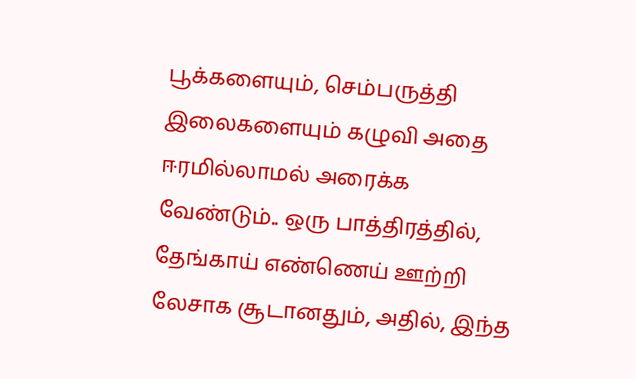பூக்களையும், செம்பருத்தி இலைகளையும் கழுவி அதை ஈரமில்லாமல் அரைக்க வேண்டும்.. ஒரு பாத்திரத்தில், தேங்காய் எண்ணெய் ஊற்றி லேசாக சூடானதும், அதில், இந்த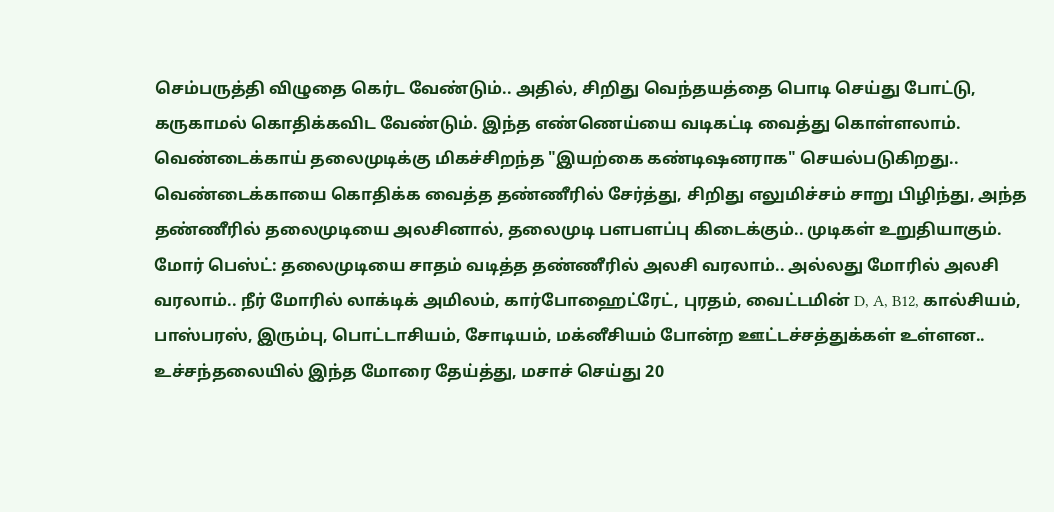செம்பருத்தி விழுதை கெர்ட வேண்டும்.. அதில், சிறிது வெந்தயத்தை பொடி செய்து போட்டு, கருகாமல் கொதிக்கவிட வேண்டும். இந்த எண்ணெய்யை வடிகட்டி வைத்து கொள்ளலாம்.
வெண்டைக்காய் தலைமுடிக்கு மிகச்சிறந்த "இயற்கை கண்டிஷனராக" செயல்படுகிறது.. வெண்டைக்காயை கொதிக்க வைத்த தண்ணீரில் சேர்த்து, சிறிது எலுமிச்சம் சாறு பிழிந்து, அந்த தண்ணீரில் தலைமுடியை அலசினால், தலைமுடி பளபளப்பு கிடைக்கும்.. முடிகள் உறுதியாகும்.
மோர் பெஸ்ட்: தலைமுடியை சாதம் வடித்த தண்ணீரில் அலசி வரலாம்.. அல்லது மோரில் அலசி வரலாம்.. நீர் மோரில் லாக்டிக் அமிலம், கார்போஹைட்ரேட், புரதம், வைட்டமின் D, A, B12, கால்சியம், பாஸ்பரஸ், இரும்பு, பொட்டாசியம், சோடியம், மக்னீசியம் போன்ற ஊட்டச்சத்துக்கள் உள்ளன.. உச்சந்தலையில் இந்த மோரை தேய்த்து, மசாச் செய்து 20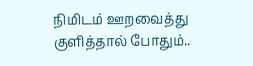நிமிடம் ஊறவைத்து குளித்தால் போதும்..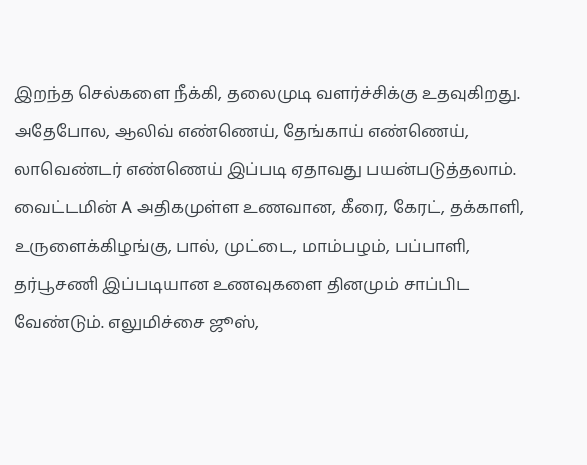இறந்த செல்களை நீக்கி, தலைமுடி வளர்ச்சிக்கு உதவுகிறது.
அதேபோல, ஆலிவ் எண்ணெய், தேங்காய் எண்ணெய், லாவெண்டர் எண்ணெய் இப்படி ஏதாவது பயன்படுத்தலாம். வைட்டமின் A அதிகமுள்ள உணவான, கீரை, கேரட், தக்காளி, உருளைக்கிழங்கு, பால், முட்டை, மாம்பழம், பப்பாளி, தர்பூசணி இப்படியான உணவுகளை தினமும் சாப்பிட வேண்டும். எலுமிச்சை ஜூஸ்,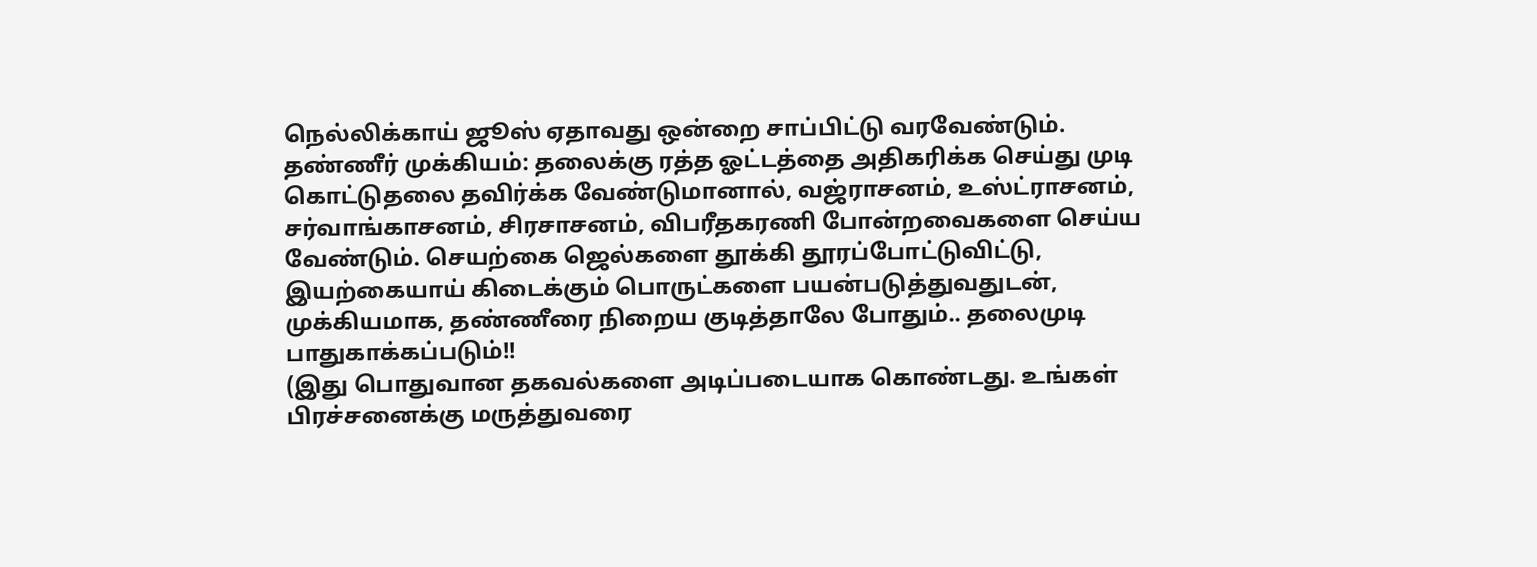நெல்லிக்காய் ஜூஸ் ஏதாவது ஒன்றை சாப்பிட்டு வரவேண்டும்.
தண்ணீர் முக்கியம்: தலைக்கு ரத்த ஓட்டத்தை அதிகரிக்க செய்து முடி கொட்டுதலை தவிர்க்க வேண்டுமானால், வஜ்ராசனம், உஸ்ட்ராசனம், சர்வாங்காசனம், சிரசாசனம், விபரீதகரணி போன்றவைகளை செய்ய வேண்டும். செயற்கை ஜெல்களை தூக்கி தூரப்போட்டுவிட்டு, இயற்கையாய் கிடைக்கும் பொருட்களை பயன்படுத்துவதுடன், முக்கியமாக, தண்ணீரை நிறைய குடித்தாலே போதும்.. தலைமுடி பாதுகாக்கப்படும்!!
(இது பொதுவான தகவல்களை அடிப்படையாக கொண்டது. உங்கள் பிரச்சனைக்கு மருத்துவரை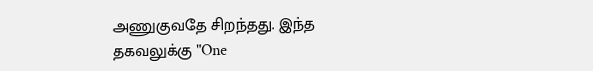அணுகுவதே சிறந்தது. இந்த தகவலுக்கு "One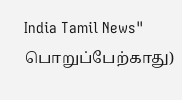India Tamil News" பொறுப்பேற்காது)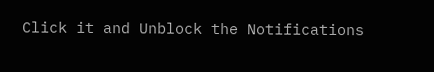Click it and Unblock the Notifications